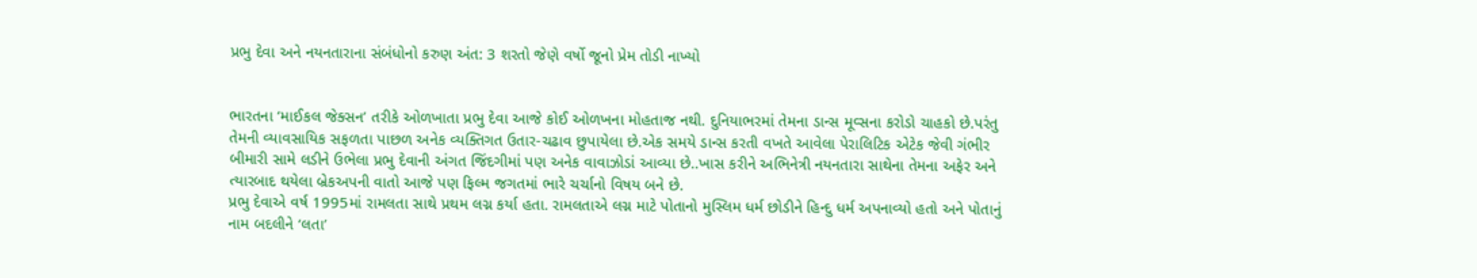પ્રભુ દેવા અને નયનતારાના સંબંધોનો કરુણ અંત: 3 શરતો જેણે વર્ષો જૂનો પ્રેમ તોડી નાખ્યો


ભારતના ‘માઈકલ જેક્સન’ તરીકે ઓળખાતા પ્રભુ દેવા આજે કોઈ ઓળખના મોહતાજ નથી. દુનિયાભરમાં તેમના ડાન્સ મૂવ્સના કરોડો ચાહકો છે.પરંતુ તેમની વ્યાવસાયિક સફળતા પાછળ અનેક વ્યક્તિગત ઉતાર-ચઢાવ છુપાયેલા છે.એક સમયે ડાન્સ કરતી વખતે આવેલા પેરાલિટિક એટેક જેવી ગંભીર બીમારી સામે લડીને ઉભેલા પ્રભુ દેવાની અંગત જિંદગીમાં પણ અનેક વાવાઝોડાં આવ્યા છે..ખાસ કરીને અભિનેત્રી નયનતારા સાથેના તેમના અફેર અને ત્યારબાદ થયેલા બ્રેકઅપની વાતો આજે પણ ફિલ્મ જગતમાં ભારે ચર્ચાનો વિષય બને છે.
પ્રભુ દેવાએ વર્ષ 1995માં રામલતા સાથે પ્રથમ લગ્ન કર્યા હતા. રામલતાએ લગ્ન માટે પોતાનો મુસ્લિમ ધર્મ છોડીને હિન્દુ ધર્મ અપનાવ્યો હતો અને પોતાનું નામ બદલીને ‘લતા’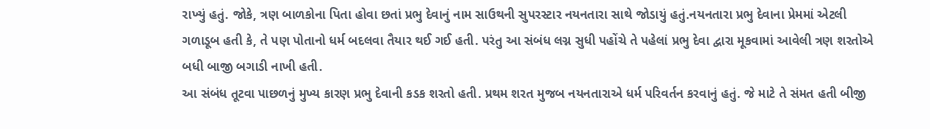રાખ્યું હતું. જોકે, ત્રણ બાળકોના પિતા હોવા છતાં પ્રભુ દેવાનું નામ સાઉથની સુપરસ્ટાર નયનતારા સાથે જોડાયું હતું.નયનતારા પ્રભુ દેવાના પ્રેમમાં એટલી ગળાડૂબ હતી કે, તે પણ પોતાનો ધર્મ બદલવા તૈયાર થઈ ગઈ હતી. પરંતુ આ સંબંધ લગ્ન સુધી પહોંચે તે પહેલાં પ્રભુ દેવા દ્વારા મૂકવામાં આવેલી ત્રણ શરતોએ બધી બાજી બગાડી નાખી હતી.
આ સંબંધ તૂટવા પાછળનું મુખ્ય કારણ પ્રભુ દેવાની કડક શરતો હતી. પ્રથમ શરત મુજબ નયનતારાએ ધર્મ પરિવર્તન કરવાનું હતું. જે માટે તે સંમત હતી બીજી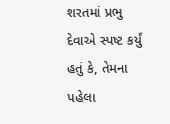શરતમાં પ્રભુ દેવાએ સ્પષ્ટ કર્યું હતું કે, તેમના પહેલા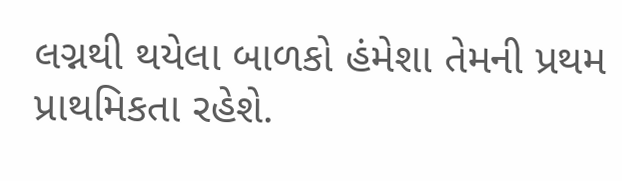લગ્નથી થયેલા બાળકો હંમેશા તેમની પ્રથમ પ્રાથમિકતા રહેશે.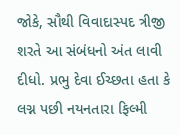જોકે, સૌથી વિવાદાસ્પદ ત્રીજી શરતે આ સંબંધનો અંત લાવી દીધો. પ્રભુ દેવા ઈચ્છતા હતા કે લગ્ન પછી નયનતારા ફિલ્મી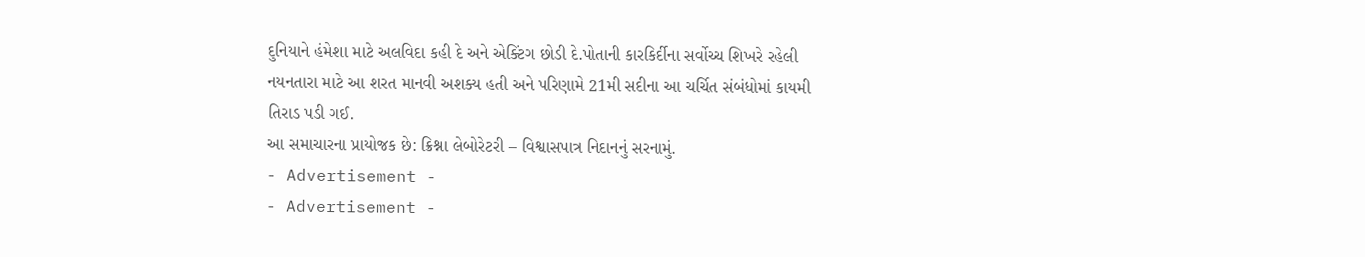દુનિયાને હંમેશા માટે અલવિદા કહી દે અને એક્ટિંગ છોડી દે.પોતાની કારકિર્દીના સર્વોચ્ચ શિખરે રહેલી નયનતારા માટે આ શરત માનવી અશક્ય હતી અને પરિણામે 21મી સદીના આ ચર્ચિત સંબંધોમાં કાયમી તિરાડ પડી ગઈ.
આ સમાચારના પ્રાયોજક છે: ક્રિશ્ના લેબોરેટરી – વિશ્વાસપાત્ર નિદાનનું સરનામું.
- Advertisement -
- Advertisement -